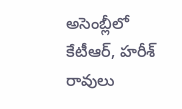అసెంబ్లీలో కేటీఆర్, హరీశ్ రావులు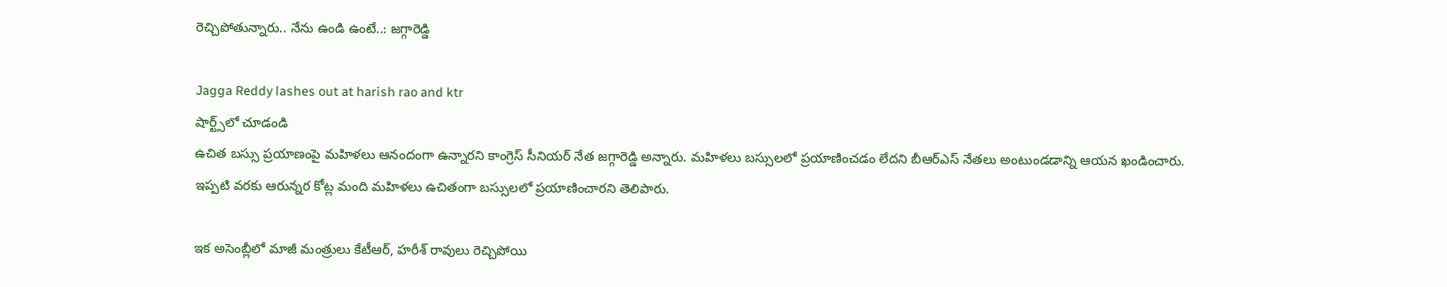రెచ్చిపోతున్నారు.. నేను ఉండి ఉంటే..: జగ్గారెడ్డి

Jagga Reddy lashes out at harish rao and ktr
షార్ట్స్‌లో చూడండి
ఉచిత బస్సు ప్రయాణంపై మహిళలు ఆనందంగా ఉన్నారని కాంగ్రెస్ సీనియర్ నేత జగ్గారెడ్డి అన్నారు. మహిళలు బస్సులలో ప్రయాణించడం లేదని బీఆర్ఎస్ నేతలు అంటుండడాన్ని ఆయన ఖండించారు. ఇప్పటి వరకు ఆరున్నర కోట్ల మంది మహిళలు ఉచితంగా బస్సులలో ప్రయాణించారని తెలిపారు.

ఇక అసెంబ్లీలో మాజీ మంత్రులు కేటీఆర్, హరీశ్ రావులు రెచ్చిపోయి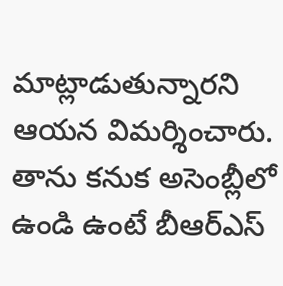మాట్లాడుతున్నారని ఆయన విమర్శించారు. తాను కనుక అసెంబ్లీలో ఉండి ఉంటే బీఆర్ఎస్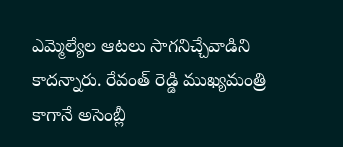ఎమ్మెల్యేల ఆటలు సాగనిచ్చేవాడిని కాదన్నారు. రేవంత్ రెడ్డి ముఖ్యమంత్రి కాగానే అసెంబ్లీ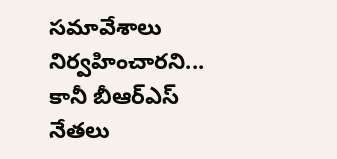సమావేశాలు నిర్వహించారని... కానీ బీఆర్ఎస్ నేతలు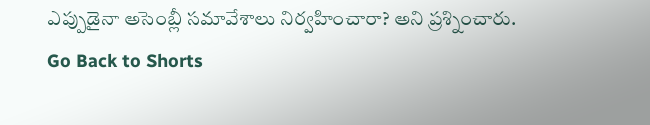ఎప్పుడైనా అసెంబ్లీ సమావేశాలు నిర్వహించారా? అని ప్రశ్నించారు.
Go Back to Shorts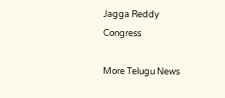Jagga Reddy
Congress

More Telugu News